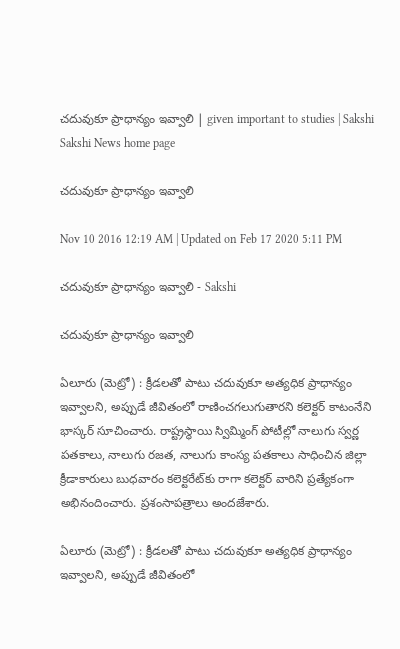చదువుకూ ప్రాధాన్యం ఇవ్వాలి | given important to studies | Sakshi
Sakshi News home page

చదువుకూ ప్రాధాన్యం ఇవ్వాలి

Nov 10 2016 12:19 AM | Updated on Feb 17 2020 5:11 PM

చదువుకూ ప్రాధాన్యం ఇవ్వాలి - Sakshi

చదువుకూ ప్రాధాన్యం ఇవ్వాలి

ఏలూరు (మెట్రో) : క్రీడలతో పాటు చదువుకూ అత్యధిక ప్రాధాన్యం ఇవ్వాలని, అప్పుడే జీవితంలో రాణించగలుగుతారని కలెక్టర్‌ కాటంనేని భాస్కర్‌ సూచించారు. రాష్ట్రస్థాయి స్విమ్మింగ్‌ పోటీల్లో నాలుగు స్వర్ణ పతకాలు, నాలుగు రజత, నాలుగు కాంస్య పతకాలు సాధించిన జిల్లా క్రీడాకారులు బుధవారం కలెక్టరేట్‌కు రాగా కలెక్టర్‌ వారిని ప్రత్యేకంగా అభినందించారు. ప్రశంసాపత్రాలు అందజేశారు.

ఏలూరు (మెట్రో) : క్రీడలతో పాటు చదువుకూ అత్యధిక ప్రాధాన్యం ఇవ్వాలని, అప్పుడే జీవితంలో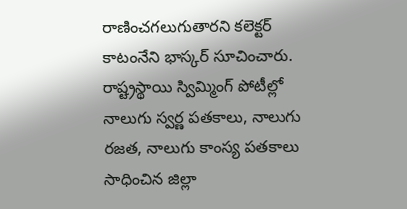రాణించగలుగుతారని కలెక్టర్‌ కాటంనేని భాస్కర్‌ సూచించారు. రాష్ట్రస్థాయి స్విమ్మింగ్‌ పోటీల్లో నాలుగు స్వర్ణ పతకాలు, నాలుగు రజత, నాలుగు కాంస్య పతకాలు సాధించిన జిల్లా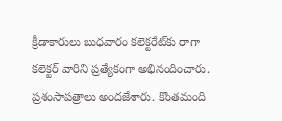క్రీడాకారులు బుధవారం కలెక్టరేట్‌కు రాగా కలెక్టర్‌ వారిని ప్రత్యేకంగా అభినందించారు. ప్రశంసాపత్రాలు అందజేశారు. కొంతమంది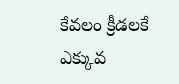కేవలం క్రీడలకే ఎక్కువ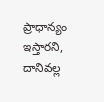ప్రాధాన్యం ఇస్తారని, దానివల్ల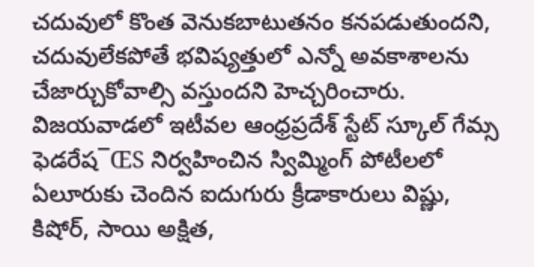చదువులో కొంత వెనుకబాటుతనం కనపడుతుందని, చదువులేకపోతే భవిష్యత్తులో ఎన్నో అవకాశాలను చేజార్చుకోవాల్సి వస్తుందని హెచ్చరించారు. విజయవాడలో ఇటీవల ఆంధ్రప్రదేశ్‌ స్టేట్‌ స్కూల్‌ గేమ్స ఫెడరేష¯ŒS నిర్వహించిన స్విమ్మింగ్‌ పోటీలలో ఏలూరుకు చెందిన ఐదుగురు క్రీడాకారులు విష్ణు, కిషోర్, సాయి అక్షిత,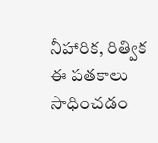నీహారిక, రిత్విక ఈ పతకాలు సాధించడం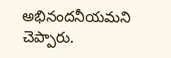అభినందనీయమని చెప్పారు.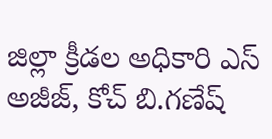జిల్లా క్రీడల అధికారి ఎస్‌ అజీజ్, కోచ్‌ బి.గణేష్‌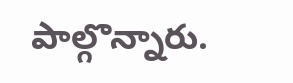పాల్గొన్నారు.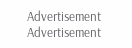Advertisement
Advertisement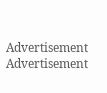Advertisement
Advertisement